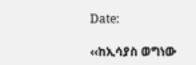Date:

‹‹ከኢሳያስ ወግነው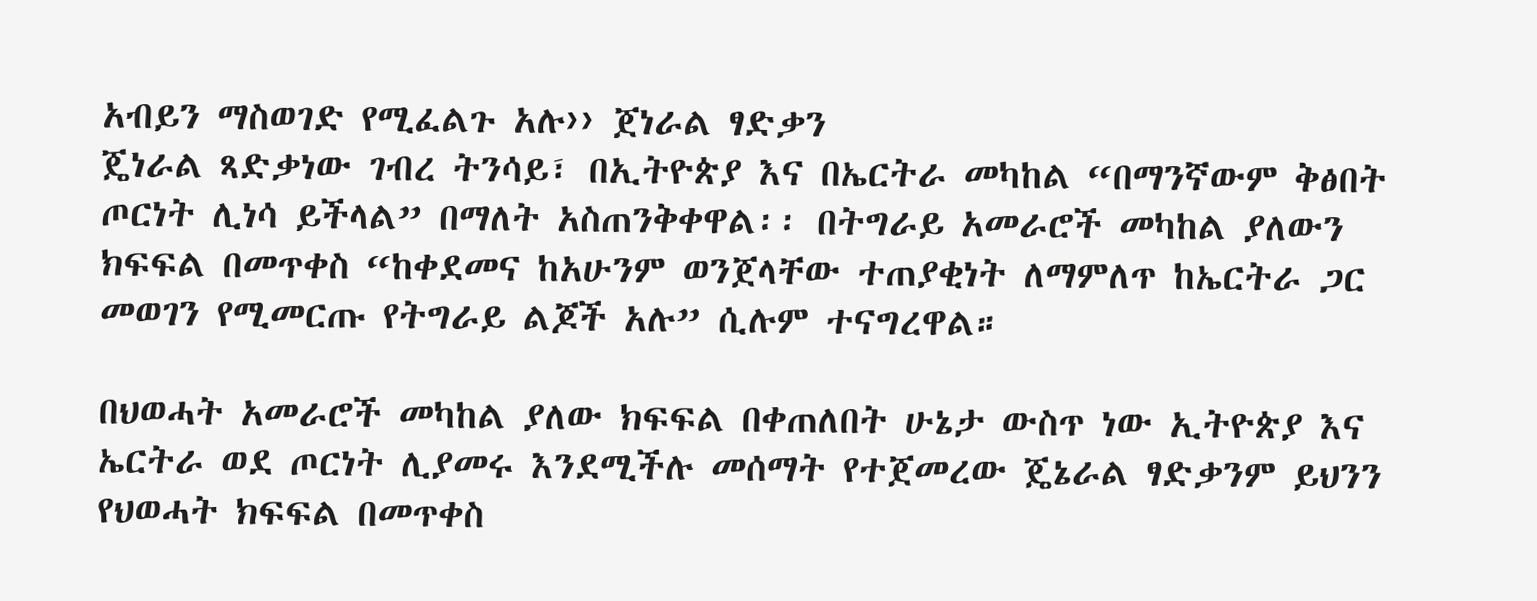አብይን ማስወገድ የሚፈልጉ አሉ›› ጀነራል ፃድቃን
ጄነራል ጻድቃነው ገብረ ትንሳይ፣ በኢትዮጵያ እና በኤርትራ መካከል “በማንኛውም ቅፅበት ጦርነት ሊነሳ ይችላል” በማለት አስጠንቅቀዋል፡፡ በትግራይ አመራሮች መካከል ያለውን ክፍፍል በመጥቀስ “ከቀደመና ከአሁንም ወንጀላቸው ተጠያቂነት ለማምለጥ ከኤርትራ ጋር መወገን የሚመርጡ የትግራይ ልጆች አሉ” ሲሉም ተናግረዋል።

በህወሓት አመራሮች መካከል ያለው ክፍፍል በቀጠለበት ሁኔታ ውስጥ ነው ኢትዮጵያ እና ኤርትራ ወደ ጦርነት ሊያመሩ እንደሚችሉ መሰማት የተጀመረው ጄኔራል ፃድቃንም ይህንን የህወሓት ክፍፍል በመጥቀስ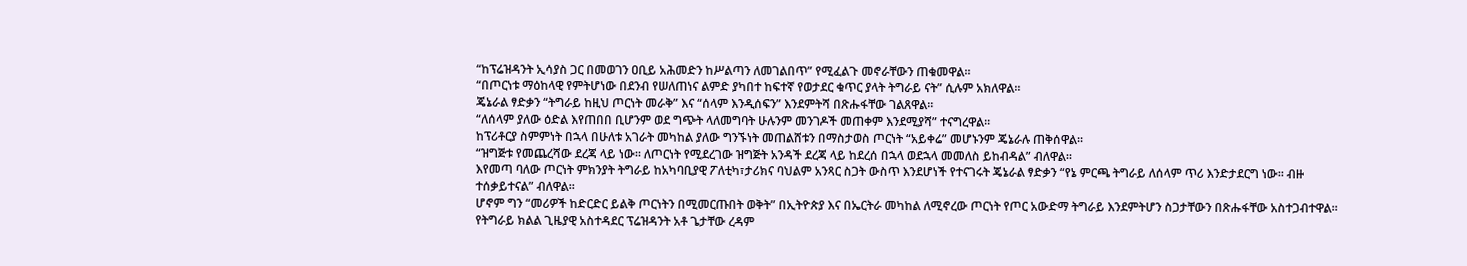“ከፕሬዝዳንት ኢሳያስ ጋር በመወገን ዐቢይ አሕመድን ከሥልጣን ለመገልበጥ” የሚፈልጉ መኖራቸውን ጠቁመዋል።
“በጦርነቱ ማዕከላዊ የምትሆነው በደንብ የሠለጠነና ልምድ ያካበተ ከፍተኛ የወታደር ቁጥር ያላት ትግራይ ናት” ሲሉም አክለዋል።
ጄኔራል ፃድቃን “ትግራይ ከዚህ ጦርነት መራቅ” እና “ሰላም እንዲሰፍን” እንደምትሻ በጽሑፋቸው ገልጸዋል።
“ለሰላም ያለው ዕድል እየጠበበ ቢሆንም ወደ ግጭት ላለመግባት ሁሉንም መንገዶች መጠቀም እንደሚያሻ” ተናግረዋል።
ከፕሪቶርያ ስምምነት በኋላ በሁለቱ አገራት መካከል ያለው ግንኙነት መጠልሸቱን በማስታወስ ጦርነት “አይቀሬ” መሆኑንም ጄኔራሉ ጠቅሰዋል።
“ዝግጅቱ የመጨረሻው ደረጃ ላይ ነው። ለጦርነት የሚደረገው ዝግጅት አንዳች ደረጃ ላይ ከደረሰ በኋላ ወደኋላ መመለስ ይከብዳል” ብለዋል።
እየመጣ ባለው ጦርነት ምክንያት ትግራይ ከአካባቢያዊ ፖለቲካ፣ታሪክና ባህልም አንጻር ስጋት ውስጥ እንደሆነች የተናገሩት ጄኔራል ፃድቃን “የኔ ምርጫ ትግራይ ለሰላም ጥሪ እንድታደርግ ነው። ብዙ ተሰቃይተናል” ብለዋል።
ሆኖም ግን “መሪዎች ከድርድር ይልቅ ጦርነትን በሚመርጡበት ወቅት” በኢትዮጵያ እና በኤርትራ መካከል ለሚኖረው ጦርነት የጦር አውድማ ትግራይ እንደምትሆን ስጋታቸውን በጽሑፋቸው አስተጋብተዋል።
የትግራይ ክልል ጊዜያዊ አስተዳደር ፕሬዝዳንት አቶ ጌታቸው ረዳም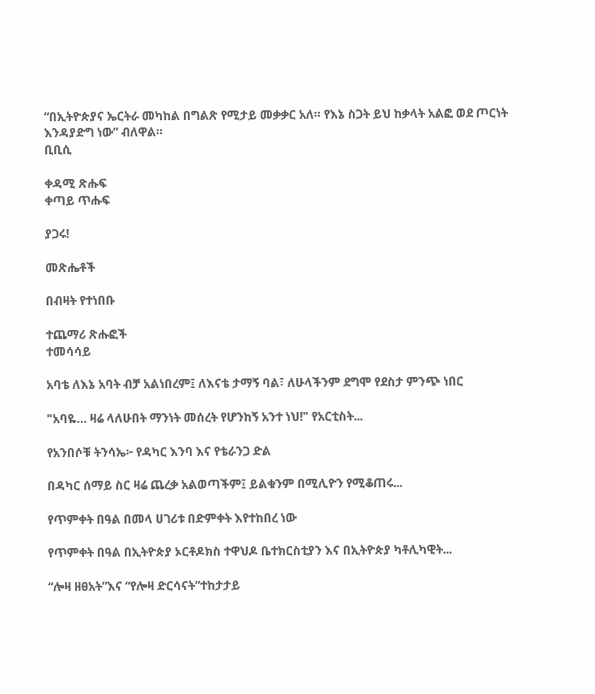“በኢትዮጵያና ኤርትራ መካከል በግልጽ የሚታይ መቃቃር አለ። የእኔ ስጋት ይህ ከቃላት አልፎ ወደ ጦርነት እንዳያድግ ነው” ብለዋል።
ቢቢሲ

ቀዳሚ ጽሑፍ
ቀጣይ ጥሑፍ

ያጋሩ!

መጽሔቶች

በብዛት የተነበቡ

ተጨማሪ ጽሑፎች
ተመሳሳይ

አባቴ ለእኔ አባት ብቻ አልነበረም፤ ለእናቴ ታማኝ ባል፣ ለሁላችንም ደግሞ የደስታ ምንጭ ነበር

"አባዬ… ዛሬ ላለሁበት ማንነት መሰረት የሆንከኝ አንተ ነህ!" የአርቲስት...

የአንበሶቹ ትንሳኤ፦ የዳካር እንባ እና የቴራንጋ ድል

በዳካር ሰማይ ስር ዛሬ ጨረቃ አልወጣችም፤ ይልቁንም በሚሊዮን የሚቆጠሩ...

የጥምቀት በዓል በመላ ሀገሪቱ በድምቀት እየተከበረ ነው

የጥምቀት በዓል በኢትዮጵያ ኦርቶዶክስ ተዋህዶ ቤተክርስቲያን እና በኢትዮጵያ ካቶሊካዊት...

“ሎዛ ዘፀአት”እና “የሎዛ ድርሳናት”ተከታታይ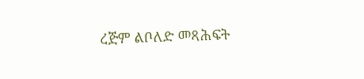ረጅም ልቦለድ መጻሕፍት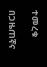ተመረቁ

በጋዜጠኛና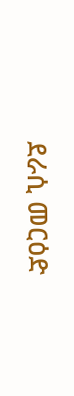ደራሲ መርዕድ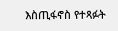እስጢፋኖስ የተጻፉት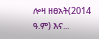ሎዛ ዘፀአት(2014 ዓ.ም) እና...